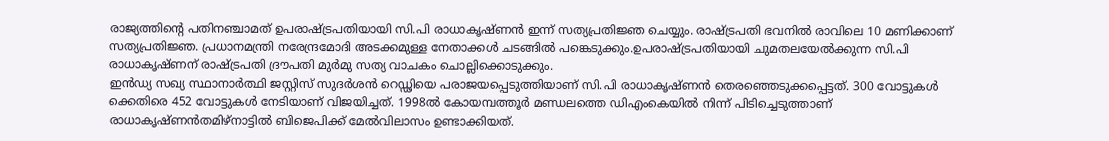രാജ്യത്തിന്റെ പതിനഞ്ചാമത് ഉപരാഷ്ട്രപതിയായി സി.പി രാധാകൃഷ്ണൻ ഇന്ന് സത്യപ്രതിജ്ഞ ചെയ്യും. രാഷ്ട്രപതി ഭവനിൽ രാവിലെ 10 മണിക്കാണ് സത്യപ്രതിജ്ഞ. പ്രധാനമന്ത്രി നരേന്ദ്രമോദി അടക്കമുള്ള നേതാക്കൾ ചടങ്ങിൽ പങ്കെടുക്കും.ഉപരാഷ്ട്രപതിയായി ചുമതലയേൽക്കുന്ന സി.പി രാധാകൃഷ്ണന് രാഷ്ട്രപതി ദ്രൗപതി മുർമു സത്യ വാചകം ചൊല്ലിക്കൊടുക്കും.
ഇൻഡ്യ സഖ്യ സ്ഥാനാർത്ഥി ജസ്റ്റിസ് സുദർശൻ റെഡ്ഢിയെ പരാജയപ്പെടുത്തിയാണ് സി.പി രാധാകൃഷ്ണൻ തെരഞ്ഞെടുക്കപ്പെട്ടത്. 300 വോട്ടുകൾ ക്കെതിരെ 452 വോട്ടുകൾ നേടിയാണ് വിജയിച്ചത്. 1998ൽ കോയമ്പത്തൂർ മണ്ഡലത്തെ ഡിഎംകെയിൽ നിന്ന് പിടിച്ചെടുത്താണ് രാധാകൃഷ്ണൻതമിഴ്നാട്ടിൽ ബിജെപിക്ക് മേൽവിലാസം ഉണ്ടാക്കിയത്.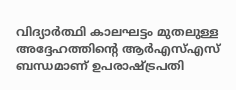വിദ്യാർത്ഥി കാലഘട്ടം മുതലുള്ള അദ്ദേഹത്തിന്റെ ആർഎസ്എസ് ബന്ധമാണ് ഉപരാഷ്ട്രപതി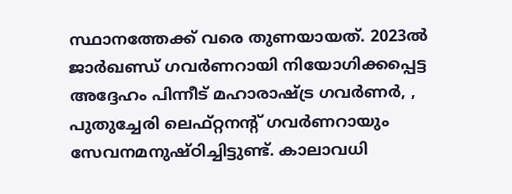സ്ഥാനത്തേക്ക് വരെ തുണയായത്. 2023ൽ ജാർഖണ്ഡ് ഗവർണറായി നിയോഗിക്കപ്പെട്ട അദ്ദേഹം പിന്നീട് മഹാരാഷ്ട്ര ഗവർണർ, , പുതുച്ചേരി ലെഫ്റ്റനന്റ് ഗവർണറായും സേവനമനുഷ്ഠിച്ചിട്ടുണ്ട്. കാലാവധി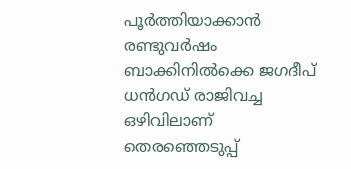പൂർത്തിയാക്കാൻ രണ്ടുവർഷം ബാക്കിനിൽക്കെ ജഗദീപ് ധൻഗഡ് രാജിവച്ച ഒഴിവിലാണ് തെരഞ്ഞെടുപ്പ്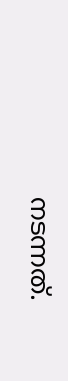നടന്നത്.